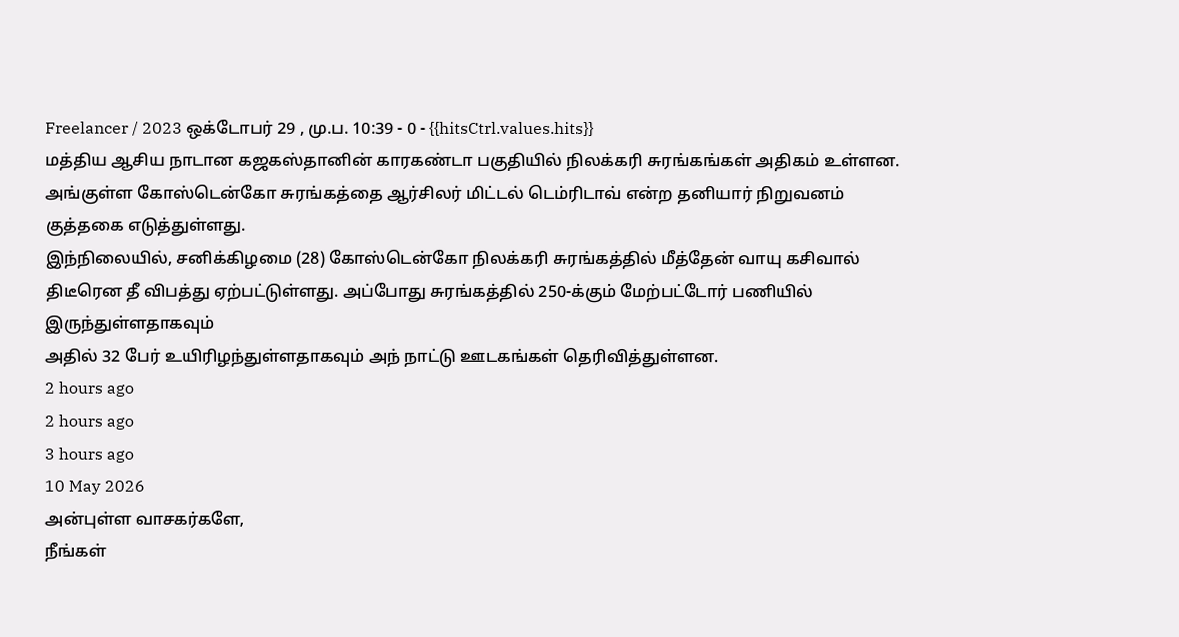Freelancer / 2023 ஒக்டோபர் 29 , மு.ப. 10:39 - 0 - {{hitsCtrl.values.hits}}
மத்திய ஆசிய நாடான கஜகஸ்தானின் காரகண்டா பகுதியில் நிலக்கரி சுரங்கங்கள் அதிகம் உள்ளன. அங்குள்ள கோஸ்டென்கோ சுரங்கத்தை ஆர்சிலர் மிட்டல் டெம்ரிடாவ் என்ற தனியார் நிறுவனம் குத்தகை எடுத்துள்ளது.
இந்நிலையில், சனிக்கிழமை (28) கோஸ்டென்கோ நிலக்கரி சுரங்கத்தில் மீத்தேன் வாயு கசிவால் திடீரென தீ விபத்து ஏற்பட்டுள்ளது. அப்போது சுரங்கத்தில் 250-க்கும் மேற்பட்டோர் பணியில் இருந்துள்ளதாகவும்
அதில் 32 பேர் உயிரிழந்துள்ளதாகவும் அந் நாட்டு ஊடகங்கள் தெரிவித்துள்ளன.
2 hours ago
2 hours ago
3 hours ago
10 May 2026
அன்புள்ள வாசகர்களே,
நீங்கள்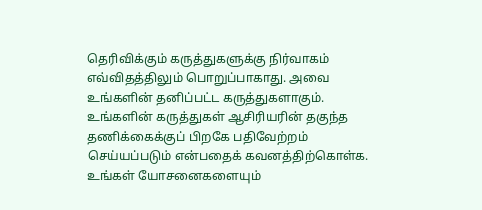தெரிவிக்கும் கருத்துகளுக்கு நிர்வாகம் எவ்விதத்திலும் பொறுப்பாகாது. அவை உங்களின் தனிப்பட்ட கருத்துகளாகும். உங்களின் கருத்துகள் ஆசிரியரின் தகுந்த தணிக்கைக்குப் பிறகே பதிவேற்றம் செய்யப்படும் என்பதைக் கவனத்திற்கொள்க. உங்கள் யோசனைகளையும்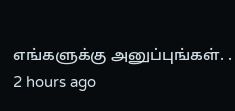எங்களுக்கு அனுப்புங்கள். .
2 hours ago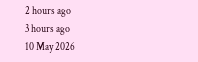2 hours ago
3 hours ago
10 May 2026